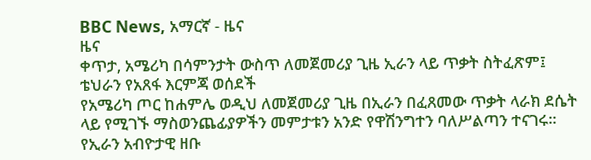BBC News, አማርኛ - ዜና
ዜና
ቀጥታ, አሜሪካ በሳምንታት ውስጥ ለመጀመሪያ ጊዜ ኢራን ላይ ጥቃት ስትፈጽም፤ ቴህራን የአጸፋ እርምጃ ወሰደች
የአሜሪካ ጦር ከሐምሌ ወዲህ ለመጀመሪያ ጊዜ በኢራን በፈጸመው ጥቃት ላራክ ደሴት ላይ የሚገኙ ማስወንጨፊያዎችን መምታቱን አንድ የዋሽንግተን ባለሥልጣን ተናገሩ። የኢራን አብዮታዊ ዘቡ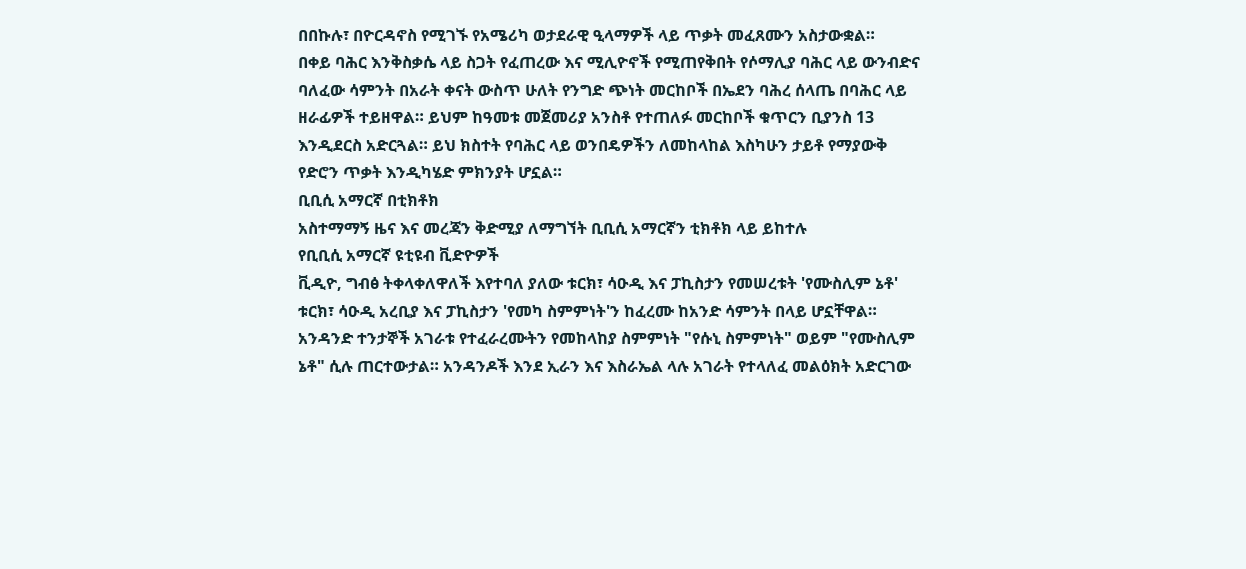በበኩሉ፣ በዮርዳኖስ የሚገኙ የአሜሪካ ወታደራዊ ዒላማዎች ላይ ጥቃት መፈጸሙን አስታውቋል።
በቀይ ባሕር እንቅስቃሴ ላይ ስጋት የፈጠረው እና ሚሊዮኖች የሚጠየቅበት የሶማሊያ ባሕር ላይ ውንብድና
ባለፈው ሳምንት በአራት ቀናት ውስጥ ሁለት የንግድ ጭነት መርከቦች በኤደን ባሕረ ሰላጤ በባሕር ላይ ዘራፊዎች ተይዘዋል። ይህም ከዓመቱ መጀመሪያ አንስቶ የተጠለፉ መርከቦች ቁጥርን ቢያንስ 13 እንዲደርስ አድርጓል። ይህ ክስተት የባሕር ላይ ወንበዴዎችን ለመከላከል እስካሁን ታይቶ የማያውቅ የድሮን ጥቃት እንዲካሄድ ምክንያት ሆኗል።
ቢቢሲ አማርኛ በቲክቶክ
አስተማማኝ ዜና እና መረጃን ቅድሚያ ለማግኘት ቢቢሲ አማርኛን ቲክቶክ ላይ ይከተሉ
የቢቢሲ አማርኛ ዩቲዩብ ቪድዮዎች
ቪዲዮ, ግብፅ ትቀላቀለዋለች እየተባለ ያለው ቱርክ፣ ሳዑዲ እና ፓኪስታን የመሠረቱት 'የሙስሊም ኔቶ'
ቱርክ፣ ሳዑዲ አረቢያ እና ፓኪስታን 'የመካ ስምምነት'ን ከፈረሙ ከአንድ ሳምንት በላይ ሆኗቸዋል። አንዳንድ ተንታኞች አገራቱ የተፈራረሙትን የመከላከያ ስምምነት "የሱኒ ስምምነት" ወይም "የሙስሊም ኔቶ" ሲሉ ጠርተውታል። አንዳንዶች እንደ ኢራን እና እስራኤል ላሉ አገራት የተላለፈ መልዕክት አድርገው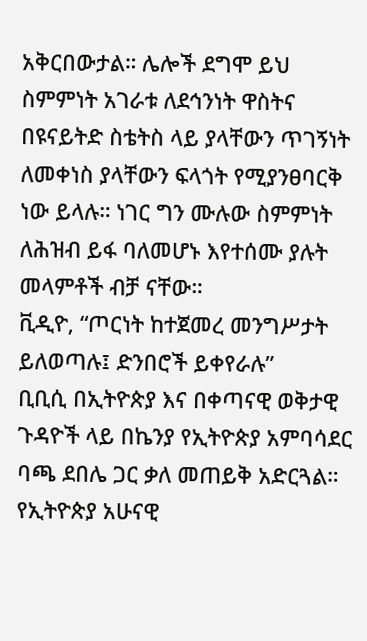አቅርበውታል። ሌሎች ደግሞ ይህ ስምምነት አገራቱ ለደኅንነት ዋስትና በዩናይትድ ስቴትስ ላይ ያላቸውን ጥገኝነት ለመቀነስ ያላቸውን ፍላጎት የሚያንፀባርቅ ነው ይላሉ። ነገር ግን ሙሉው ስምምነት ለሕዝብ ይፋ ባለመሆኑ እየተሰሙ ያሉት መላምቶች ብቻ ናቸው።
ቪዲዮ, “ጦርነት ከተጀመረ መንግሥታት ይለወጣሉ፤ ድንበሮች ይቀየራሉ”
ቢቢሲ በኢትዮጵያ እና በቀጣናዊ ወቅታዊ ጉዳዮች ላይ በኬንያ የኢትዮጵያ አምባሳደር ባጫ ደበሌ ጋር ቃለ መጠይቅ አድርጓል። የኢትዮጵያ አሁናዊ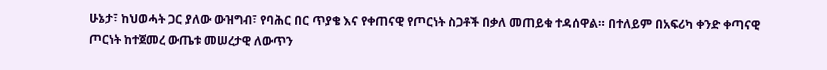ሁኔታ፣ ከህወሓት ጋር ያለው ውዝግብ፣ የባሕር በር ጥያቄ እና የቀጠናዊ የጦርነት ስጋቶች በቃለ መጠይቁ ተዳሰዋል። በተለይም በአፍሪካ ቀንድ ቀጣናዊ ጦርነት ከተጀመረ ውጤቱ መሠረታዊ ለውጥን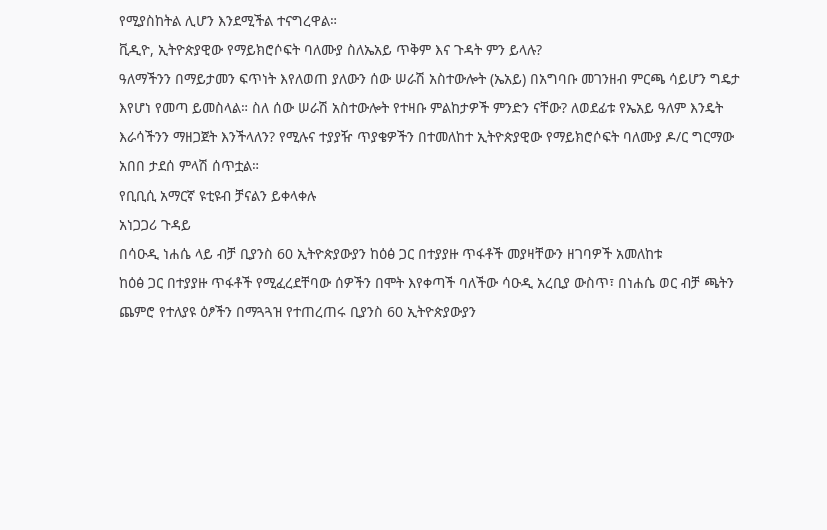የሚያስከትል ሊሆን እንደሚችል ተናግረዋል።
ቪዲዮ, ኢትዮጵያዊው የማይክሮሶፍት ባለሙያ ስለኤአይ ጥቅም እና ጉዳት ምን ይላሉ?
ዓለማችንን በማይታመን ፍጥነት እየለወጠ ያለውን ሰው ሠራሽ አስተውሎት (ኤአይ) በአግባቡ መገንዘብ ምርጫ ሳይሆን ግዴታ እየሆነ የመጣ ይመስላል። ስለ ሰው ሠራሽ አስተውሎት የተዛቡ ምልከታዎች ምንድን ናቸው? ለወደፊቱ የኤአይ ዓለም እንዴት እራሳችንን ማዘጋጀት እንችላለን? የሚሉና ተያያዥ ጥያቄዎችን በተመለከተ ኢትዮጵያዊው የማይክሮሶፍት ባለሙያ ዶ/ር ግርማው አበበ ታደሰ ምላሽ ሰጥቷል።
የቢቢሲ አማርኛ ዩቲዩብ ቻናልን ይቀላቀሉ
አነጋጋሪ ጉዳይ
በሳዑዲ ነሐሴ ላይ ብቻ ቢያንስ 60 ኢትዮጵያውያን ከዕፅ ጋር በተያያዙ ጥፋቶች መያዛቸውን ዘገባዎች አመለከቱ
ከዕፅ ጋር በተያያዙ ጥፋቶች የሚፈረደቸባው ሰዎችን በሞት እየቀጣች ባለችው ሳዑዲ አረቢያ ውስጥ፣ በነሐሴ ወር ብቻ ጫትን ጨምሮ የተለያዩ ዕፆችን በማጓጓዝ የተጠረጠሩ ቢያንስ 60 ኢትዮጵያውያን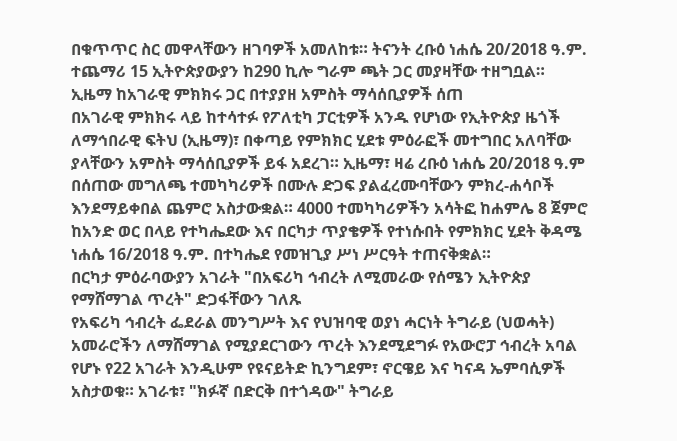በቁጥጥር ስር መዋላቸውን ዘገባዎች አመለከቱ። ትናንት ረቡዕ ነሐሴ 20/2018 ዓ.ም. ተጨማሪ 15 ኢትዮጵያውያን ከ290 ኪሎ ግራም ጫት ጋር መያዛቸው ተዘግቧል።
ኢዜማ ከአገራዊ ምክክሩ ጋር በተያያዘ አምስት ማሳሰቢያዎች ሰጠ
በአገራዊ ምክክሩ ላይ ከተሳተፉ የፖለቲካ ፓርቲዎች አንዱ የሆነው የኢትዮጵያ ዜጎች ለማኅበራዊ ፍትህ (ኢዜማ)፣ በቀጣይ የምክክር ሂደቱ ምዕራፎች መተግበር አለባቸው ያላቸውን አምስት ማሳሰቢያዎች ይፋ አደረገ። ኢዜማ፣ ዛሬ ረቡዕ ነሐሴ 20/2018 ዓ.ም በሰጠው መግለጫ ተመካካሪዎች በሙሉ ድጋፍ ያልፈረሙባቸውን ምክረ-ሐሳቦች እንደማይቀበል ጨምሮ አስታውቋል። 4000 ተመካካሪዎችን አሳትፎ ከሐምሌ 8 ጀምሮ ከአንድ ወር በላይ የተካሔደው እና በርካታ ጥያቄዎች የተነሱበት የምክክር ሂደት ቅዳሜ ነሐሴ 16/2018 ዓ.ም. በተካሔደ የመዝጊያ ሥነ ሥርዓት ተጠናቅቋል።
በርካታ ምዕራባውያን አገራት "በአፍሪካ ኅብረት ለሚመራው የሰሜን ኢትዮጵያ የማሸማገል ጥረት" ድጋፋቸውን ገለጹ
የአፍሪካ ኅብረት ፌደራል መንግሥት እና የህዝባዊ ወያነ ሓርነት ትግራይ (ህወሓት) አመራሮችን ለማሸማገል የሚያደርገውን ጥረት እንደሚደግፉ የአውሮፓ ኅብረት አባል የሆኑ የ22 አገራት እንዲሁም የዩናይትድ ኪንግደም፣ ኖርዌይ እና ካናዳ ኤምባሲዎች አስታወቁ። አገራቱ፣ "ክፉኛ በድርቅ በተጎዳው" ትግራይ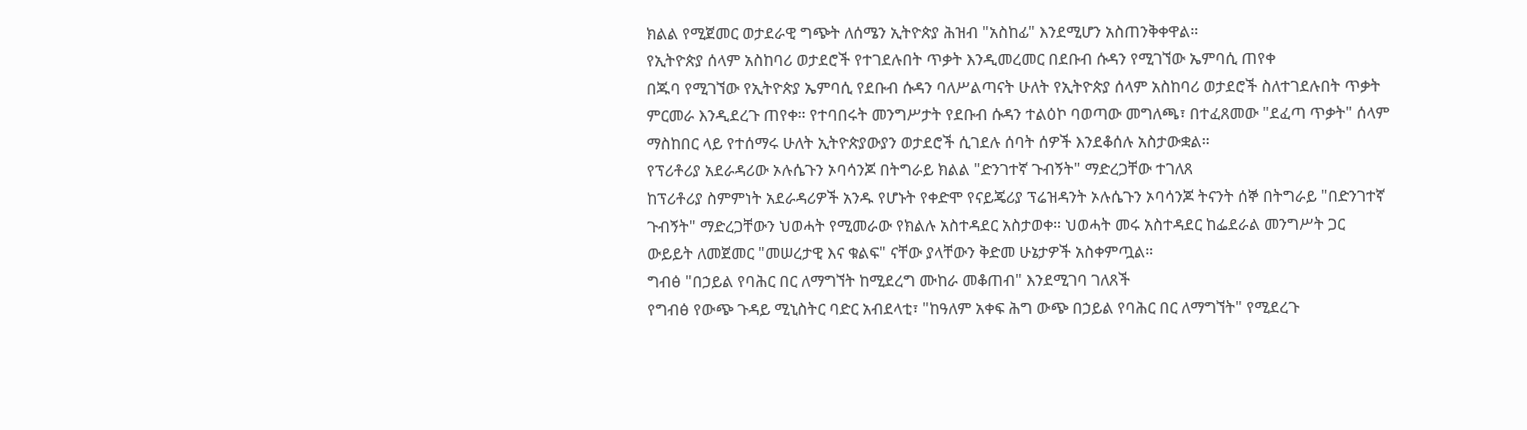ክልል የሚጀመር ወታደራዊ ግጭት ለሰሜን ኢትዮጵያ ሕዝብ "አስከፊ" እንደሚሆን አስጠንቅቀዋል።
የኢትዮጵያ ሰላም አስከባሪ ወታደሮች የተገደሉበት ጥቃት እንዲመረመር በደቡብ ሱዳን የሚገኘው ኤምባሲ ጠየቀ
በጁባ የሚገኘው የኢትዮጵያ ኤምባሲ የደቡብ ሱዳን ባለሥልጣናት ሁለት የኢትዮጵያ ሰላም አስከባሪ ወታደሮች ስለተገደሉበት ጥቃት ምርመራ እንዲደረጉ ጠየቀ። የተባበሩት መንግሥታት የደቡብ ሱዳን ተልዕኮ ባወጣው መግለጫ፣ በተፈጸመው "ደፈጣ ጥቃት" ሰላም ማስከበር ላይ የተሰማሩ ሁለት ኢትዮጵያውያን ወታደሮች ሲገደሉ ሰባት ሰዎች እንደቆሰሉ አስታውቋል።
የፕሪቶሪያ አደራዳሪው ኦሉሴጉን ኦባሳንጆ በትግራይ ክልል "ድንገተኛ ጉብኝት" ማድረጋቸው ተገለጸ
ከፕሪቶሪያ ስምምነት አደራዳሪዎች አንዱ የሆኑት የቀድሞ የናይጄሪያ ፕሬዝዳንት ኦሉሴጉን ኦባሳንጆ ትናንት ሰኞ በትግራይ "በድንገተኛ ጉብኝት" ማድረጋቸውን ህወሓት የሚመራው የክልሉ አስተዳደር አስታወቀ። ህወሓት መሩ አስተዳደር ከፌደራል መንግሥት ጋር ውይይት ለመጀመር "መሠረታዊ እና ቁልፍ" ናቸው ያላቸውን ቅድመ ሁኔታዎች አስቀምጧል።
ግብፅ "በኃይል የባሕር በር ለማግኘት ከሚደረግ ሙከራ መቆጠብ" እንደሚገባ ገለጸች
የግብፅ የውጭ ጉዳይ ሚኒስትር ባድር አብደላቲ፣ "ከዓለም አቀፍ ሕግ ውጭ በኃይል የባሕር በር ለማግኘት" የሚደረጉ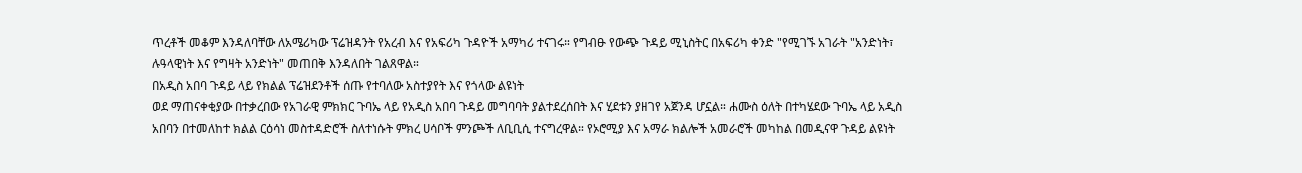ጥረቶች መቆም እንዳለባቸው ለአሜሪካው ፕሬዝዳንት የአረብ እና የአፍሪካ ጉዳዮች አማካሪ ተናገሩ። የግብፁ የውጭ ጉዳይ ሚኒስትር በአፍሪካ ቀንድ "የሚገኙ አገራት "አንድነት፣ ሉዓላዊነት እና የግዛት አንድነት" መጠበቅ እንዳለበት ገልጸዋል።
በአዲስ አበባ ጉዳይ ላይ የክልል ፕሬዝደንቶች ሰጡ የተባለው አስተያየት እና የጎላው ልዩነት
ወደ ማጠናቀቂያው በተቃረበው የአገራዊ ምክክር ጉባኤ ላይ የአዲስ አበባ ጉዳይ መግባባት ያልተደረሰበት እና ሂደቱን ያዘገየ አጀንዳ ሆኗል። ሐሙስ ዕለት በተካሄደው ጉባኤ ላይ አዲስ አበባን በተመለከተ ክልል ርዕሳነ መስተዳድሮች ስለተነሱት ምክረ ሀሳቦች ምንጮች ለቢቢሲ ተናግረዋል። የኦሮሚያ እና አማራ ክልሎች አመራሮች መካከል በመዲናዋ ጉዳይ ልዩነት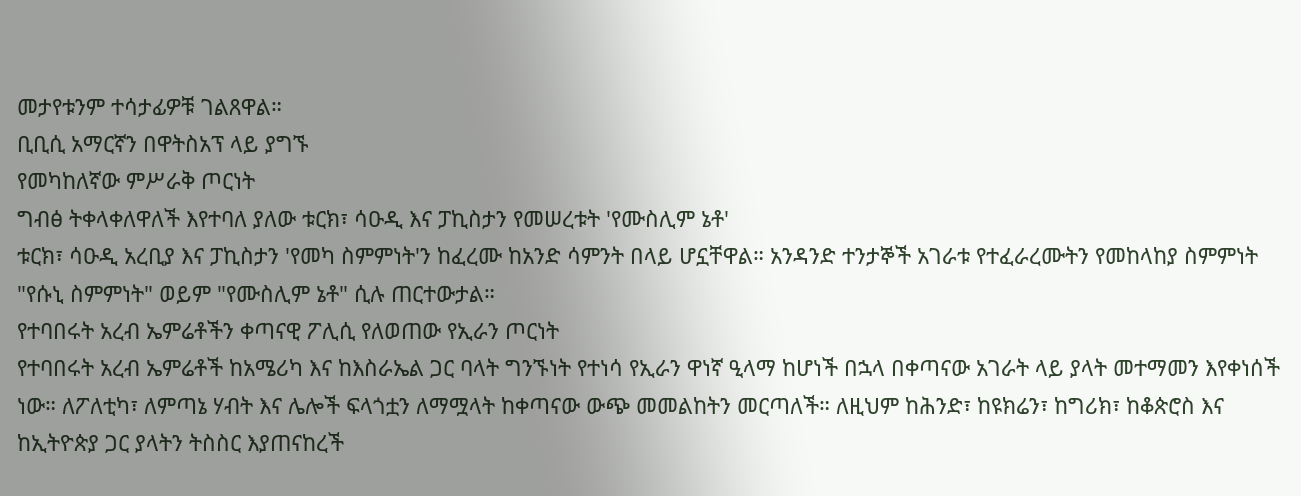መታየቱንም ተሳታፊዎቹ ገልጸዋል።
ቢቢሲ አማርኛን በዋትስአፕ ላይ ያግኙ
የመካከለኛው ምሥራቅ ጦርነት
ግብፅ ትቀላቀለዋለች እየተባለ ያለው ቱርክ፣ ሳዑዲ እና ፓኪስታን የመሠረቱት 'የሙስሊም ኔቶ'
ቱርክ፣ ሳዑዲ አረቢያ እና ፓኪስታን 'የመካ ስምምነት'ን ከፈረሙ ከአንድ ሳምንት በላይ ሆኗቸዋል። አንዳንድ ተንታኞች አገራቱ የተፈራረሙትን የመከላከያ ስምምነት "የሱኒ ስምምነት" ወይም "የሙስሊም ኔቶ" ሲሉ ጠርተውታል።
የተባበሩት አረብ ኤምሬቶችን ቀጣናዊ ፖሊሲ የለወጠው የኢራን ጦርነት
የተባበሩት አረብ ኤምሬቶች ከአሜሪካ እና ከእስራኤል ጋር ባላት ግንኙነት የተነሳ የኢራን ዋነኛ ዒላማ ከሆነች በኋላ በቀጣናው አገራት ላይ ያላት መተማመን እየቀነሰች ነው። ለፖለቲካ፣ ለምጣኔ ሃብት እና ሌሎች ፍላጎቷን ለማሟላት ከቀጣናው ውጭ መመልከትን መርጣለች። ለዚህም ከሕንድ፣ ከዩክሬን፣ ከግሪክ፣ ከቆጵሮስ እና ከኢትዮጵያ ጋር ያላትን ትስስር እያጠናከረች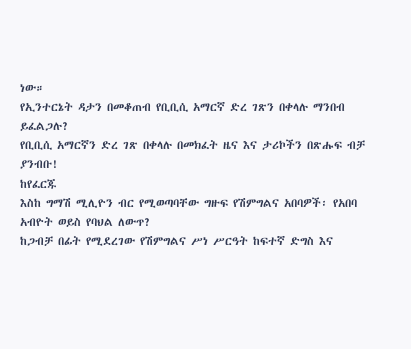ነው።
የኢንተርኔት ዳታን በመቆጠብ የቢቢሲ አማርኛ ድረ ገጽን በቀላሉ ማንበብ ይፈልጋሉ?
የቢቢሲ አማርኛን ድረ ገጽ በቀላሉ በመክፈት ዜና እና ታሪኮችን በጽሑፍ ብቻ ያንብቡ!
ከየፈርጁ
እስከ ግማሽ ሚሊዮን ብር የሚወጣባቸው ግዙፍ የሽምግልና አበባዎች፡ የአበባ አብዮት ወይስ የባህል ለውጥ?
ከጋብቻ በፊት የሚደረገው የሽምግልና ሥነ ሥርዓት ከፍተኛ ድግስ እና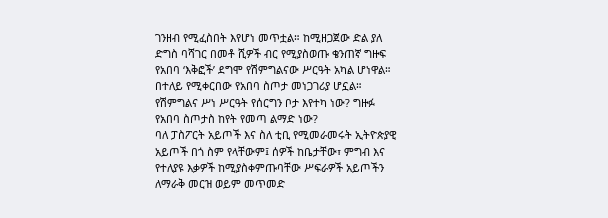ገንዘብ የሚፈስበት እየሆነ መጥቷል። ከሚዘጋጀው ድል ያለ ድግስ ባሻገር በመቶ ሺዎች ብር የሚያስወጡ ቄንጠኛ ግዙፍ የአበባ ‘እቅፎች’ ደግሞ የሽምግልናው ሥርዓት አካል ሆነዋል። በተለይ የሚቀርበው የአበባ ስጦታ መነጋገሪያ ሆኗል። የሽምግልና ሥነ ሥርዓት የሰርግን ቦታ እየተካ ነው? ግዙፉ የአበባ ስጦታስ ከየት የመጣ ልማድ ነው?
ባለ ፓስፖርት አይጦች እና ስለ ቲቢ የሚመራመሩት ኢትዮጵያዊ
አይጦች በጎ ስም የላቸውም፤ ሰዎች ከቤታቸው፣ ምግብ እና የተለያዩ እቃዎች ከሚያስቀምጡባቸው ሥፍራዎች አይጦችን ለማራቅ መርዝ ወይም መጥመድ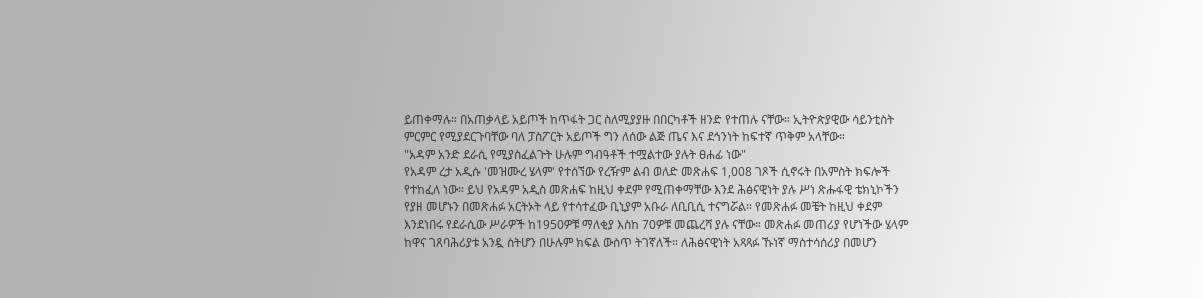ይጠቀማሉ። በአጠቃላይ አይጦች ከጥፋት ጋር ስለሚያያዙ በበርካቶች ዘንድ የተጠሉ ናቸው። ኢትዮጵያዊው ሳይንቲስት ምርምር የሚያደርጉባቸው ባለ ፓስፖርት አይጦች ግን ለሰው ልጅ ጤና እና ደኅንነት ከፍተኛ ጥቅም አላቸው።
"አዳም አንድ ደራሲ የሚያስፈልጉት ሁሉም ግብዓቶች ተሟልተው ያሉት ፀሐፊ ነው"
የአዳም ረታ አዲሱ 'መዝሙረ ሄላም' የተሰኘው የረዥም ልብ ወለድ መጽሐፍ 1,008 ገጾች ሲኖሩት በአምስት ክፍሎች የተከፈለ ነው። ይህ የአዳም አዲስ መጽሐፍ ከዚህ ቀደም የሚጠቀማቸው እንደ ሕፅናዊነት ያሉ ሥነ ጽሑፋዊ ቴክኒኮችን የያዘ መሆኑን በመጽሐፉ አርትኦት ላይ የተሳተፈው ቢኒያም አቡራ ለቢቢሲ ተናግሯል። የመጽሐፉ መቼት ከዚህ ቀደም እንደነበሩ የደራሲው ሥራዎች ከ1950ዎቹ ማለቂያ እስከ 70ዎቹ መጨረሻ ያሉ ናቸው። መጽሐፉ መጠሪያ የሆነችው ሄላም ከዋና ገጸባሕሪያቱ አንዷ ስትሆን በሁሉም ክፍል ውስጥ ትገኛለች። ለሕፅናዊነት አጻጻፉ ኹነኛ ማስተሳሰሪያ በመሆን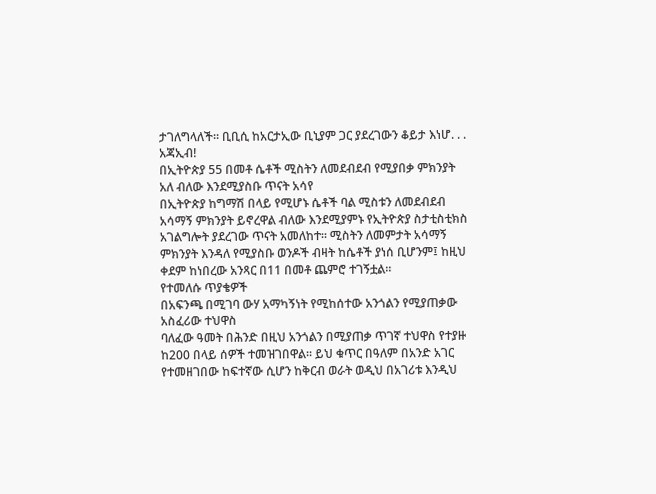ታገለግላለች። ቢቢሲ ከአርታኢው ቢኒያም ጋር ያደረገውን ቆይታ እነሆ. . .
አጃኢብ!
በኢትዮጵያ 55 በመቶ ሴቶች ሚስትን ለመደብደብ የሚያበቃ ምክንያት አለ ብለው እንደሚያስቡ ጥናት አሳየ
በኢትዮጵያ ከግማሽ በላይ የሚሆኑ ሴቶች ባል ሚስቱን ለመደብደብ አሳማኝ ምክንያት ይኖረዋል ብለው እንደሚያምኑ የኢትዮጵያ ስታቲስቲክስ አገልግሎት ያደረገው ጥናት አመለከተ። ሚስትን ለመምታት አሳማኝ ምክንያት እንዳለ የሚያስቡ ወንዶች ብዛት ከሴቶች ያነሰ ቢሆንም፤ ከዚህ ቀደም ከነበረው አንጻር በ11 በመቶ ጨምሮ ተገኝቷል።
የተመለሱ ጥያቄዎች
በአፍንጫ በሚገባ ውሃ አማካኝነት የሚከሰተው አንጎልን የሚያጠቃው አስፈሪው ተህዋስ
ባለፈው ዓመት በሕንድ በዚህ አንጎልን በሚያጠቃ ጥገኛ ተህዋስ የተያዙ ከ200 በላይ ሰዎች ተመዝገበዋል። ይህ ቁጥር በዓለም በአንድ አገር የተመዘገበው ከፍተኛው ሲሆን ከቅርብ ወራት ወዲህ በአገሪቱ እንዲህ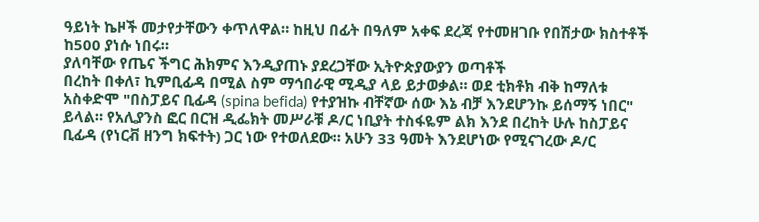ዓይነት ኬዞች መታየታቸውን ቀጥለዋል። ከዚህ በፊት በዓለም አቀፍ ደረጃ የተመዘገቡ የበሽታው ክስተቶች ከ500 ያነሱ ነበሩ።
ያለባቸው የጤና ችግር ሕክምና እንዲያጠኑ ያደረጋቸው ኢትዮጵያውያን ወጣቶች
በረከት በቀለ፣ ኪምቢፊዳ በሚል ስም ማኅበራዊ ሚዲያ ላይ ይታወቃል። ወደ ቲክቶክ ብቅ ከማለቱ አስቀድሞ "በስፓይና ቢፊዳ (spina befida) የተያዝኩ ብቸኛው ሰው እኔ ብቻ እንደሆንኩ ይሰማኝ ነበር" ይላል። የአሊያንስ ፎር በርዝ ዲፌክት መሥራቹ ዶ/ር ነቢያት ተስፋዬም ልክ እንደ በረከት ሁሉ ከስፓይና ቢፊዳ (የነርቭ ዘንግ ክፍተት) ጋር ነው የተወለደው። አሁን 33 ዓመት እንደሆነው የሚናገረው ዶ/ር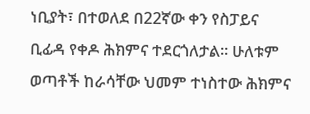ነቢያት፣ በተወለደ በ22ኛው ቀን የስፓይና ቢፊዳ የቀዶ ሕክምና ተደርጎለታል። ሁለቱም ወጣቶች ከራሳቸው ህመም ተነስተው ሕክምና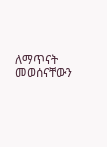ለማጥናት መወሰናቸውን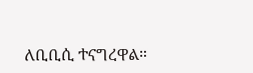ለቢቢሲ ተናግረዋል።